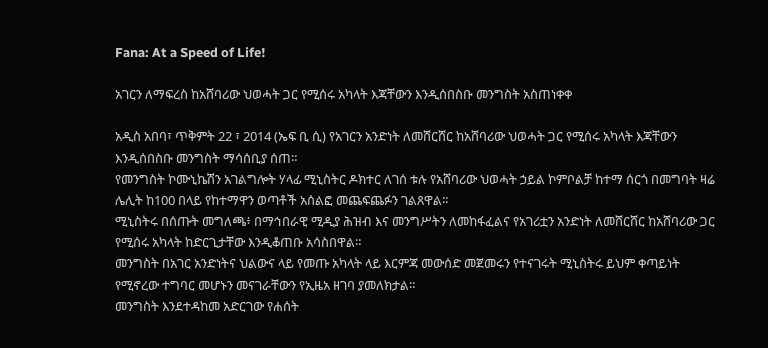Fana: At a Speed of Life!

አገርን ለማፍረስ ከአሸባሪው ህወሓት ጋር የሚሰሩ አካላት እጃቸውን እንዲሰበስቡ መንግስት አስጠነቀቀ

አዲስ አበባ፣ ጥቅምት 22 ፣ 2014 (ኤፍ ቢ ሲ) የአገርን አንድነት ለመሸርሸር ከአሸባሪው ህወሓት ጋር የሚሰሩ አካላት እጃቸውን እንዲሰበስቡ መንግስት ማሳሰቢያ ሰጠ።
የመንግስት ኮሙኒኬሽን አገልግሎት ሃላፊ ሚኒስትር ዶክተር ለገሰ ቱሉ የአሸባሪው ህወሓት ኃይል ኮምቦልቻ ከተማ ሰርጎ በመግባት ዛሬ ሌሊት ከ100 በላይ የከተማዋን ወጣቶች አሰልፎ መጨፍጨፉን ገልጸዋል።
ሚኒስትሩ በሰጡት መግለጫ፥ በማኅበራዊ ሚዲያ ሕዝብ እና መንግሥትን ለመከፋፈልና የአገሪቷን አንድነት ለመሸርሸር ከአሸባሪው ጋር የሚሰሩ አካላት ከድርጊታቸው እንዲቆጠቡ አሳስበዋል።
መንግስት በአገር አንድነትና ህልውና ላይ የመጡ አካላት ላይ እርምጃ መውሰድ መጀመሩን የተናገሩት ሚኒስትሩ ይህም ቀጣይነት የሚኖረው ተግባር መሆኑን መናገራቸውን የኢዜአ ዘገባ ያመለክታል።
መንግስት እንደተዳከመ አድርገው የሐሰት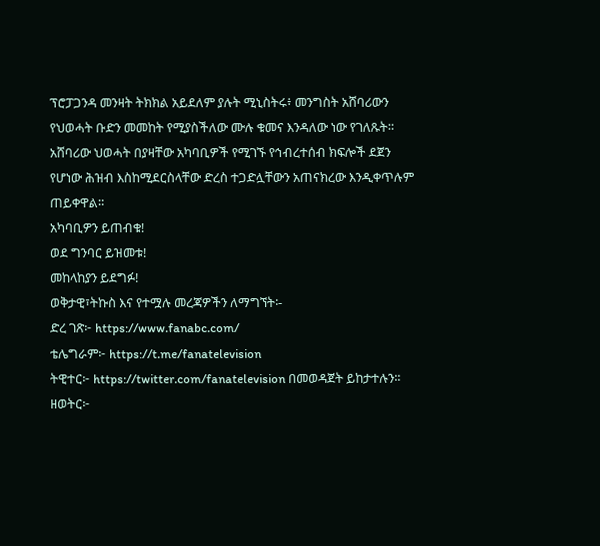ፕሮፓጋንዳ መንዛት ትክክል አይደለም ያሉት ሚኒስትሩ፥ መንግስት አሸባሪውን የህወሓት ቡድን መመከት የሚያስችለው ሙሉ ቁመና እንዳለው ነው የገለጹት።
አሸባሪው ህወሓት በያዛቸው አካባቢዎች የሚገኙ የኅብረተሰብ ክፍሎች ደጀን የሆነው ሕዝብ እስከሚደርስላቸው ድረስ ተጋድሏቸውን አጠናክረው እንዲቀጥሉም ጠይቀዋል።
አካባቢዎን ይጠብቁ!
ወደ ግንባር ይዝመቱ!
መከላከያን ይደግፉ!
ወቅታዊ፣ትኩስ እና የተሟሉ መረጃዎችን ለማግኘት፡-
ድረ ገጽ፦ https://www.fanabc.com/
ቴሌግራም፦ https://t.me/fanatelevision
ትዊተር፦ https://twitter.com/fanatelevision በመወዳጀት ይከታተሉን፡፡
ዘወትር፦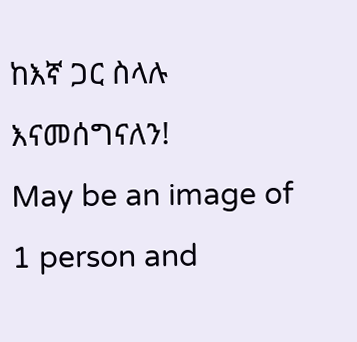ከእኛ ጋር ስላሉ እናመሰግናለን!
May be an image of 1 person and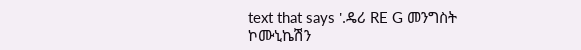text that says '.ዴሪ RE G መንግስት ኮሙኒኬሽን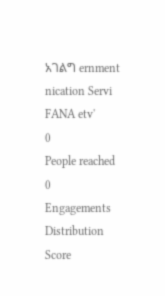አገልግ ernment nication Servi FANA etv'
0
People reached
0
Engagements
Distribution Score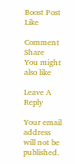Boost Post
Like

Comment
Share
You might also like

Leave A Reply

Your email address will not be published.